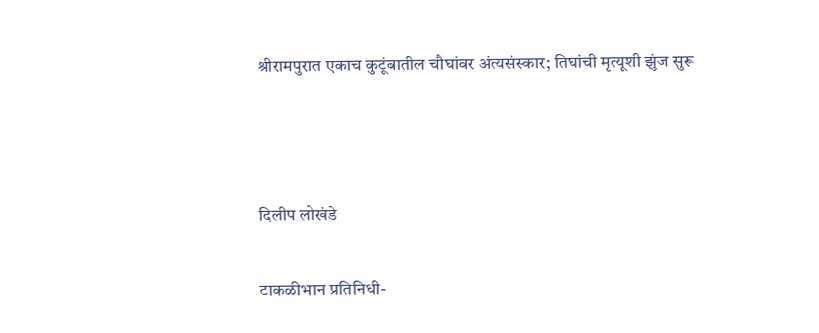श्रीरामपुरात एकाच कुटूंबातील चौघांवर अंत्यसंस्कार; तिघांची मृत्यूशी झुंज सुरू



दिलीप लोखंडे

टाकळीभान प्रतिनिधी-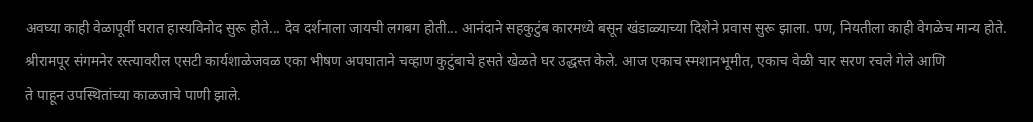अवघ्या काही वेळापूर्वी घरात हास्यविनोद सुरू होते... देव दर्शनाला जायची लगबग होती... आनंदाने सहकुटुंब कारमध्ये बसून खंडाळ्याच्या दिशेने प्रवास सुरू झाला. पण, नियतीला काही वेगळेच मान्य होते. श्रीरामपूर संगमनेर रस्त्यावरील एसटी कार्यशाळेजवळ एका भीषण अपघाताने चव्हाण कुटुंबाचे हसते खेळते घर उद्धस्त केले. आज एकाच स्मशानभूमीत, एकाच वेळी चार सरण रचले गेले आणि
ते पाहून उपस्थितांच्या काळजाचे पाणी झाले.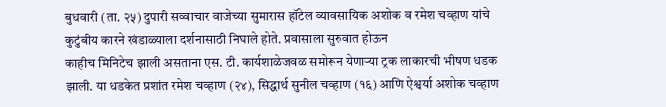बुधवारी (ता. २५) दुपारी सव्वाचार वाजेच्या सुमारास हॉटेल व्यावसायिक अशोक व रमेश चव्हाण यांचे कुटुंबीय कारने खंडाळ्याला दर्शनासाठी निघाले होते. प्रवासाला सुरुवात होऊन
काहीच मिनिटेच झाली असताना एस. टी. कार्यशाळेजवळ समोरून येणाऱ्या ट्रक लाकारची भीषण धडक झाली. या धडकेत प्रशांत रमेश चव्हाण (२४), सिद्धार्थ सुनील चव्हाण (१६) आणि ऐश्वर्या अशोक चव्हाण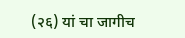(२६) यां चा जागीच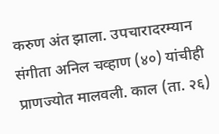करुण अंत झाला. उपचारादरम्यान संगीता अनिल चव्हाण (४०) यांचीही प्राणज्योत मालवली. काल (ता. २६)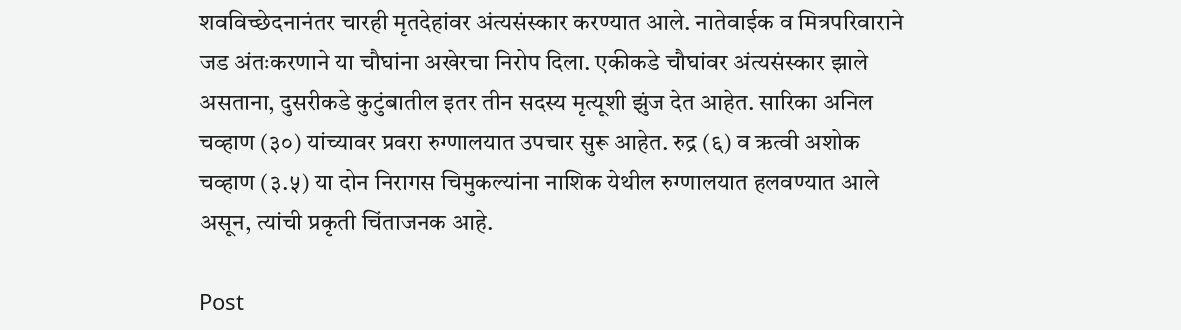शवविच्छेदनानंतर चारही मृतदेहांवर अंत्यसंस्कार करण्यात आले. नातेवाईक व मित्रपरिवाराने
जड अंतःकरणाने या चौघांना अखेरचा निरोप दिला. एकीकडे चौघांवर अंत्यसंस्कार झाले असताना, दुसरीकडे कुटुंबातील इतर तीन सदस्य मृत्यूशी झुंज देत आहेत. सारिका अनिल चव्हाण (३०) यांच्यावर प्रवरा रुग्णालयात उपचार सुरू आहेत. रुद्र (६) व ऋत्वी अशोक चव्हाण (३.५) या दोन निरागस चिमुकल्यांना नाशिक येथील रुग्णालयात हलवण्यात आले असून, त्यांची प्रकृती चिंताजनक आहे.

Post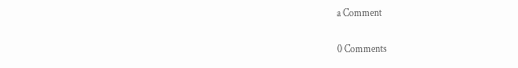a Comment

0 Comments